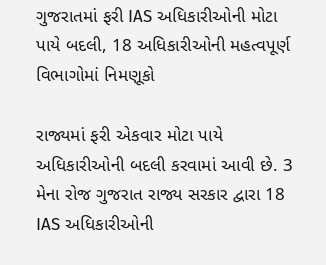ગુજરાતમાં ફરી IAS અધિકારીઓની મોટા પાયે બદલી, 18 અધિકારીઓની મહત્વપૂર્ણ વિભાગોમાં નિમણૂકો

રાજ્યમાં ફરી એકવાર મોટા પાયે અધિકારીઓની બદલી કરવામાં આવી છે. 3 મેના રોજ ગુજરાત રાજ્ય સરકાર દ્વારા 18 IAS અધિકારીઓની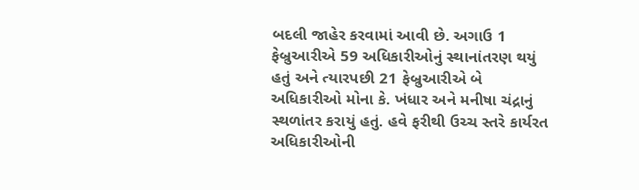બદલી જાહેર કરવામાં આવી છે. અગાઉ 1 ફેબ્રુઆરીએ 59 અધિકારીઓનું સ્થાનાંતરણ થયું હતું અને ત્યારપછી 21 ફેબ્રુઆરીએ બે અધિકારીઓ મોના કે. ખંધાર અને મનીષા ચંદ્રાનું સ્થળાંતર કરાયું હતું. હવે ફરીથી ઉચ્ચ સ્તરે કાર્યરત અધિકારીઓની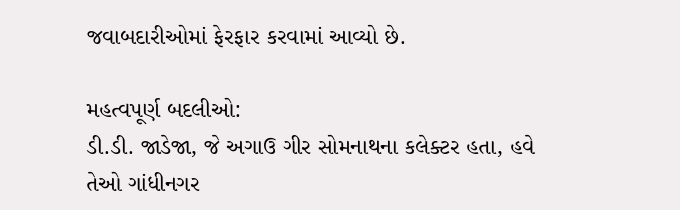જવાબદારીઓમાં ફેરફાર કરવામાં આવ્યો છે.

મહત્વપૂર્ણ બદલીઓ:
ડી.ડી. જાડેજા, જે અગાઉ ગીર સોમનાથના કલેક્ટર હતા, હવે તેઓ ગાંધીનગર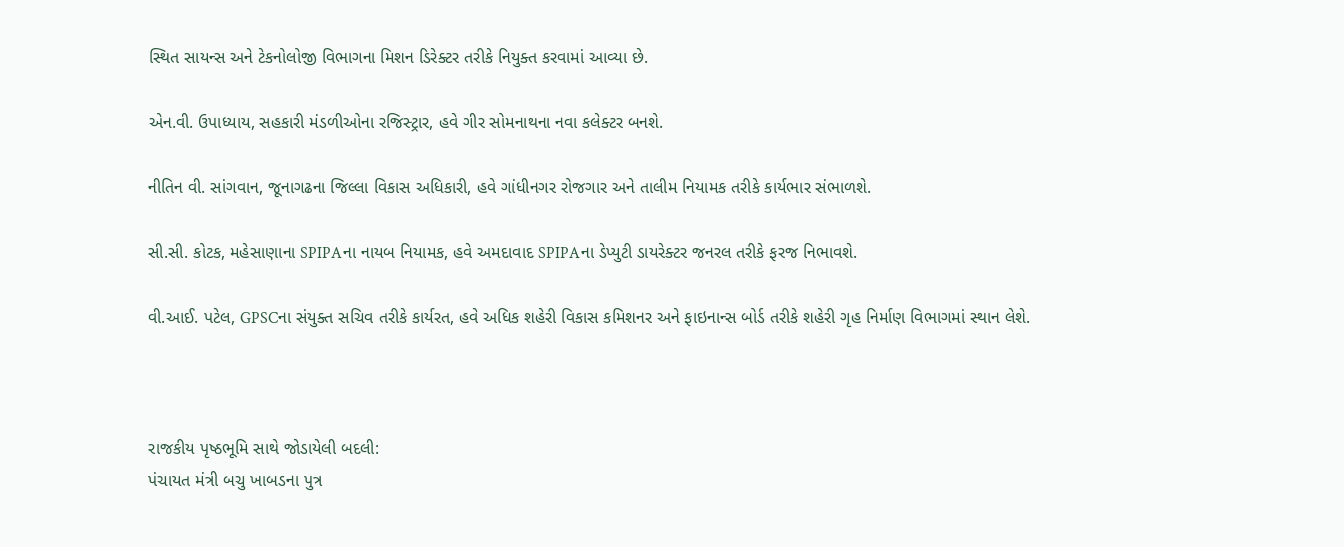સ્થિત સાયન્સ અને ટેકનોલોજી વિભાગના મિશન ડિરેક્ટર તરીકે નિયુક્ત કરવામાં આવ્યા છે.

એન.વી. ઉપાધ્યાય, સહકારી મંડળીઓના રજિસ્ટ્રાર, હવે ગીર સોમનાથના નવા કલેક્ટર બનશે.

નીતિન વી. સાંગવાન, જૂનાગઢના જિલ્લા વિકાસ અધિકારી, હવે ગાંધીનગર રોજગાર અને તાલીમ નિયામક તરીકે કાર્યભાર સંભાળશે.

સી.સી. કોટક, મહેસાણાના SPIPAના નાયબ નિયામક, હવે અમદાવાદ SPIPAના ડેપ્યુટી ડાયરેક્ટર જનરલ તરીકે ફરજ નિભાવશે.

વી.આઈ. પટેલ, GPSCના સંયુક્ત સચિવ તરીકે કાર્યરત, હવે અધિક શહેરી વિકાસ કમિશનર અને ફાઇનાન્સ બોર્ડ તરીકે શહેરી ગૃહ નિર્માણ વિભાગમાં સ્થાન લેશે.



રાજકીય પૃષ્ઠભૂમિ સાથે જોડાયેલી બદલી:
પંચાયત મંત્રી બચુ ખાબડના પુત્ર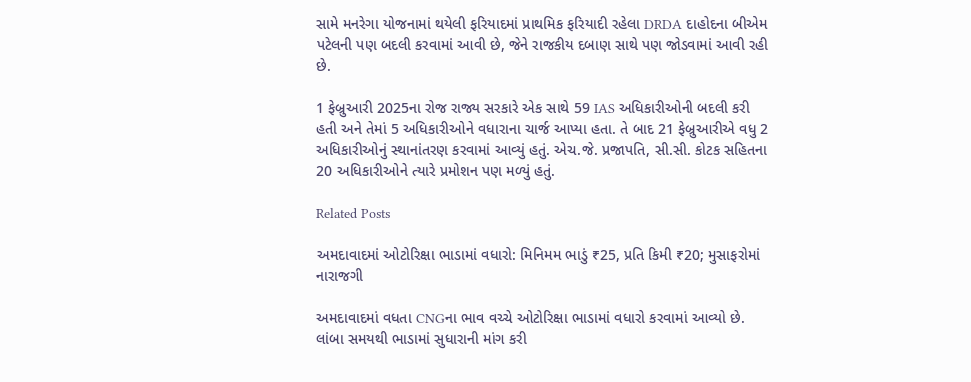સામે મનરેગા યોજનામાં થયેલી ફરિયાદમાં પ્રાથમિક ફરિયાદી રહેલા DRDA દાહોદના બીએમ પટેલની પણ બદલી કરવામાં આવી છે, જેને રાજકીય દબાણ સાથે પણ જોડવામાં આવી રહી છે.

1 ફેબ્રુઆરી 2025ના રોજ રાજ્ય સરકારે એક સાથે 59 IAS અધિકારીઓની બદલી કરી હતી અને તેમાં 5 અધિકારીઓને વધારાના ચાર્જ આપ્યા હતા. તે બાદ 21 ફેબ્રુઆરીએ વધુ 2 અધિકારીઓનું સ્થાનાંતરણ કરવામાં આવ્યું હતું. એચ.જે. પ્રજાપતિ, સી.સી. કોટક સહિતના 20 અધિકારીઓને ત્યારે પ્રમોશન પણ મળ્યું હતું.

Related Posts

અમદાવાદમાં ઓટોરિક્ષા ભાડામાં વધારો: મિનિમમ ભાડું ₹25, પ્રતિ કિમી ₹20; મુસાફરોમાં નારાજગી

અમદાવાદમાં વધતા CNGના ભાવ વચ્ચે ઓટોરિક્ષા ભાડામાં વધારો કરવામાં આવ્યો છે. લાંબા સમયથી ભાડામાં સુધારાની માંગ કરી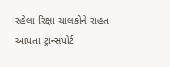રહેલા રિક્ષા ચાલકોને રાહત આપતા ટ્રાન્સપોર્ટ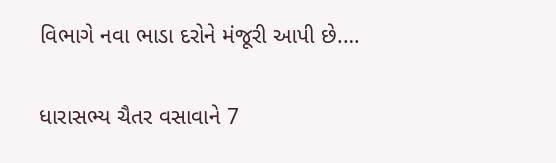વિભાગે નવા ભાડા દરોને મંજૂરી આપી છે.…

ધારાસભ્ય ચૈતર વસાવાને 7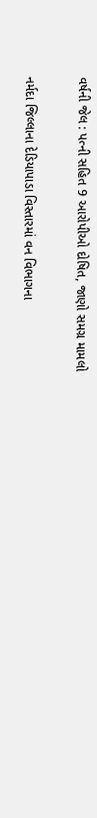વર્ષની જેલ : પત્ની સહિત 9 આરોપીઓ દોષિત, જાણો સમગ્ર મામલો

નર્મદા જિલ્લાના દેડિયાપાડા વિસ્તારમાં વન વિભાગના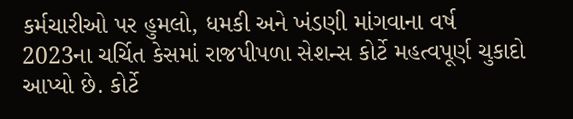કર્મચારીઓ પર હુમલો, ધમકી અને ખંડણી માંગવાના વર્ષ 2023ના ચર્ચિત કેસમાં રાજપીપળા સેશન્સ કોર્ટે મહત્વપૂર્ણ ચુકાદો આપ્યો છે. કોર્ટે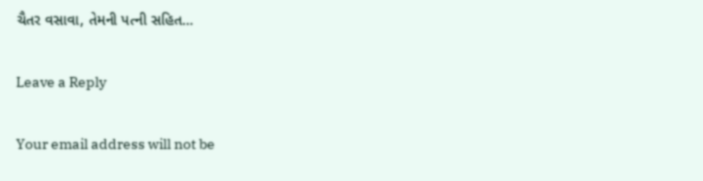ચૈતર વસાવા, તેમની પત્ની સહિત…

Leave a Reply

Your email address will not be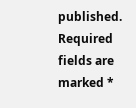published. Required fields are marked *